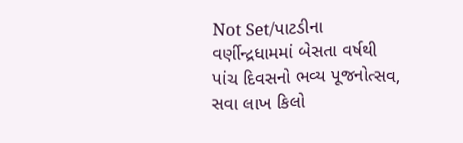Not Set/પાટડીના વર્ણીન્દ્રધામમાં બેસતા વર્ષથી પાંચ દિવસનો ભવ્ય પૂજનોત્સવ, સવા લાખ કિલો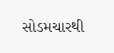સોડમચારથી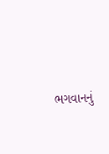ભગવાનનું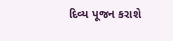દિવ્ય પૂજન કરાશે